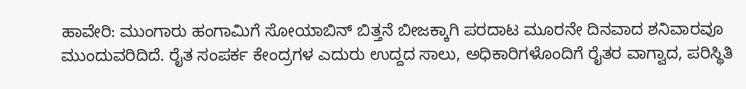ಹಾವೇರಿ: ಮುಂಗಾರು ಹಂಗಾಮಿಗೆ ಸೋಯಾಬಿನ್‌ ಬಿತ್ತನೆ ಬೀಜಕ್ಕಾಗಿ ಪರದಾಟ ಮೂರನೇ ದಿನವಾದ ಶನಿವಾರವೂ ಮುಂದುವರಿದಿದೆ. ರೈತ ಸಂಪರ್ಕ ಕೇಂದ್ರಗಳ ಎದುರು ಉದ್ದದ ಸಾಲು, ಅಧಿಕಾರಿಗಳೊಂದಿಗೆ ರೈತರ ವಾಗ್ವಾದ, ಪರಿಸ್ಥಿತಿ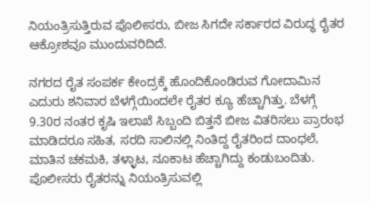ನಿಯಂತ್ರಿಸುತ್ತಿರುವ ಪೊಲೀಸರು, ಬೀಜ ಸಿಗದೇ ಸರ್ಕಾರದ ವಿರುದ್ಧ ರೈತರ ಆಕ್ರೋಶವೂ ಮುಂದುವರಿದಿದೆ.

ನಗರದ ರೈತ ಸಂಪರ್ಕ ಕೇಂದ್ರಕ್ಕೆ ಹೊಂದಿಕೊಂಡಿರುವ ಗೋದಾಮಿನ ಎದುರು ಶನಿವಾರ ಬೆಳಗ್ಗೆಯಿಂದಲೇ ರೈತರ ಕ್ಯೂ ಹೆಚ್ಚಾಗಿತ್ತು. ಬೆಳಗ್ಗೆ 9.30ರ ನಂತರ ಕೃಷಿ ಇಲಾಖೆ ಸಿಬ್ಬಂದಿ ಬಿತ್ತನೆ ಬೀಜ ವಿತರಿಸಲು ಪ್ರಾರಂಭ ಮಾಡಿದರೂ ಸಹಿತ, ಸರದಿ ಸಾಲಿನಲ್ಲಿ ನಿಂತಿದ್ದ ರೈತರಿಂದ ದಾಂಧಲೆ, ಮಾತಿನ ಚಕಮಕಿ, ತಳ್ಳಾಟ, ನೂಕಾಟ ಹೆಚ್ಚಾಗಿದ್ದು ಕಂಡುಬಂದಿತು. ಪೊಲೀಸರು ರೈತರನ್ನು ನಿಯಂತ್ರಿಸುವಲ್ಲಿ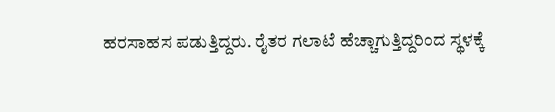ಹರಸಾಹಸ ಪಡುತ್ತಿದ್ದರು. ರೈತರ ಗಲಾಟೆ ಹೆಚ್ಚಾಗುತ್ತಿದ್ದರಿಂದ ಸ್ಥಳಕ್ಕೆ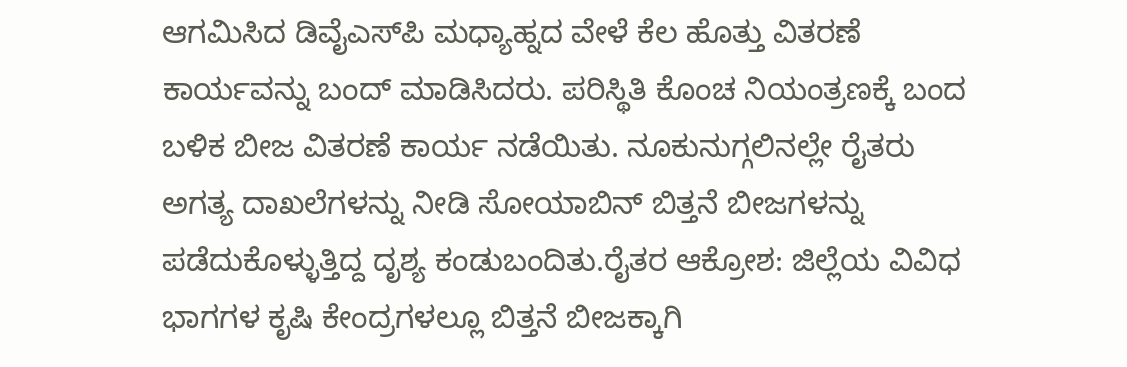ಆಗಮಿಸಿದ ಡಿವೈಎಸ್‌ಪಿ ಮಧ್ಯಾಹ್ನದ ವೇಳೆ ಕೆಲ ಹೊತ್ತು ವಿತರಣೆ ಕಾರ್ಯವನ್ನು ಬಂದ್ ಮಾಡಿಸಿದರು. ಪರಿಸ್ಥಿತಿ ಕೊಂಚ ನಿಯಂತ್ರಣಕ್ಕೆ ಬಂದ ಬಳಿಕ ಬೀಜ ವಿತರಣೆ ಕಾರ್ಯ ನಡೆಯಿತು. ನೂಕುನುಗ್ಗಲಿನಲ್ಲೇ ರೈತರು ಅಗತ್ಯ ದಾಖಲೆಗಳನ್ನು ನೀಡಿ ಸೋಯಾಬಿನ್ ಬಿತ್ತನೆ ಬೀಜಗಳನ್ನು ಪಡೆದುಕೊಳ್ಳುತ್ತಿದ್ದ ದೃಶ್ಯ ಕಂಡುಬಂದಿತು.ರೈತರ ಆಕ್ರೋಶ: ಜಿಲ್ಲೆಯ ವಿವಿಧ ಭಾಗಗಳ ಕೃಷಿ ಕೇಂದ್ರಗಳಲ್ಲೂ ಬಿತ್ತನೆ ಬೀಜಕ್ಕಾಗಿ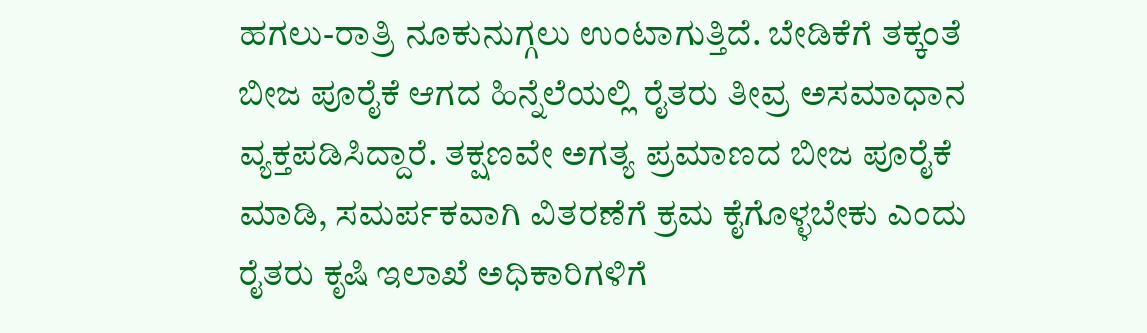ಹಗಲು-ರಾತ್ರಿ ನೂಕುನುಗ್ಗಲು ಉಂಟಾಗುತ್ತಿದೆ. ಬೇಡಿಕೆಗೆ ತಕ್ಕಂತೆ ಬೀಜ ಪೂರೈಕೆ ಆಗದ ಹಿನ್ನೆಲೆಯಲ್ಲಿ ರೈತರು ತೀವ್ರ ಅಸಮಾಧಾನ ವ್ಯಕ್ತಪಡಿಸಿದ್ದಾರೆ. ತಕ್ಷಣವೇ ಅಗತ್ಯ ಪ್ರಮಾಣದ ಬೀಜ ಪೂರೈಕೆ ಮಾಡಿ, ಸಮರ್ಪಕವಾಗಿ ವಿತರಣೆಗೆ ಕ್ರಮ ಕೈಗೊಳ್ಳಬೇಕು ಎಂದು ರೈತರು ಕೃಷಿ ಇಲಾಖೆ ಅಧಿಕಾರಿಗಳಿಗೆ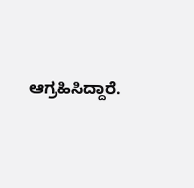ಆಗ್ರಹಿಸಿದ್ದಾರೆ.